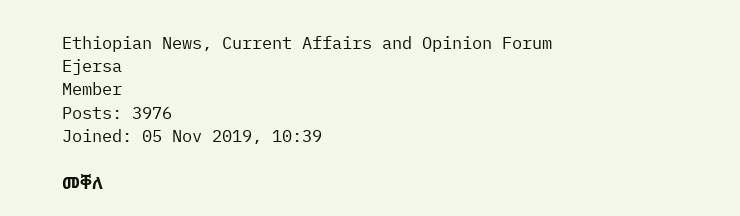Ethiopian News, Current Affairs and Opinion Forum
Ejersa
Member
Posts: 3976
Joined: 05 Nov 2019, 10:39

መቐለ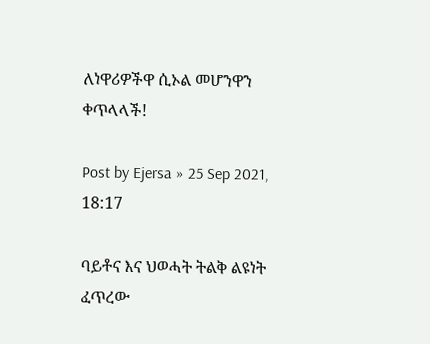ለነዋሪዎችዋ ሲኦል መሆንዋን ቀጥላላች!

Post by Ejersa » 25 Sep 2021, 18:17

ባይቶና እና ህወሓት ትልቅ ልዩነት ፈጥረው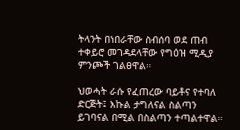ትላንት በነበራቸው ስብሰባ ወደ ጠብ ተቀይሮ መገዳደላቸው የግዕዝ ሚዲያ ምንጮች ገልፀዋል።

ህወሓት ራሱ የፈጠረው ባይቶና የተባለ ድርጅት፤ እኩል ታግለናል ስልጣን ይገባናል በሚል በስልጣን ተጣልተዋል።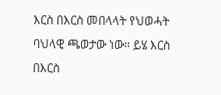እርስ በእርስ መበላላት የህወሓት ባህላዊ ጫወታው ነው። ይሄ እርስ በእርስ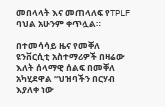መበላላት እና መጠላለፍ የTPLF ባህል አሁንም ቀጥሏል።

በተመሳሳይ ዜና የመቐለ ዩንቨርሲቲ አስተማሪዎች በዛሬው እለት ሰላማዊ ሰልፍ በመቐለ አካሂደዋል “ህዝባችን በርሃብ እያለቀ ነው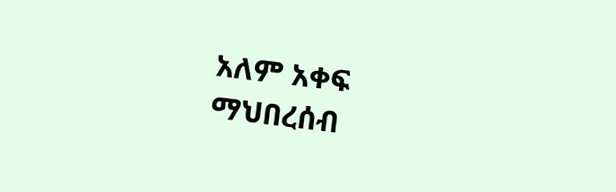አለም አቀፍ ማህበረሰብ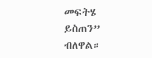መፍትሄ ይስጠን” ብለዋል።